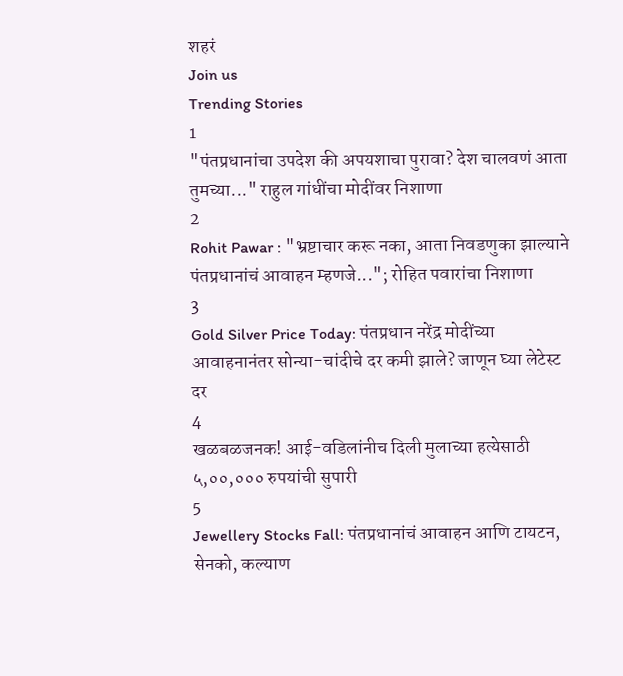शहरं
Join us
Trending Stories
1
"पंतप्रधानांचा उपदेश की अपयशाचा पुरावा? देश चालवणं आता तुमच्या..." राहुल गांधींचा मोदींवर निशाणा
2
Rohit Pawar : "भ्रष्टाचार करू नका, आता निवडणुका झाल्याने पंतप्रधानांचं आवाहन म्हणजे..."; रोहित पवारांचा निशाणा
3
Gold Silver Price Today: पंतप्रधान नरेंद्र मोदींच्या आवाहनानंतर सोन्या-चांदीचे दर कमी झाले? जाणून घ्या लेटेस्ट दर
4
खळबळजनक! आई-वडिलांनीच दिली मुलाच्या हत्येसाठी ५,००,००० रुपयांची सुपारी
5
Jewellery Stocks Fall: पंतप्रधानांचं आवाहन आणि टायटन, सेनको, कल्याण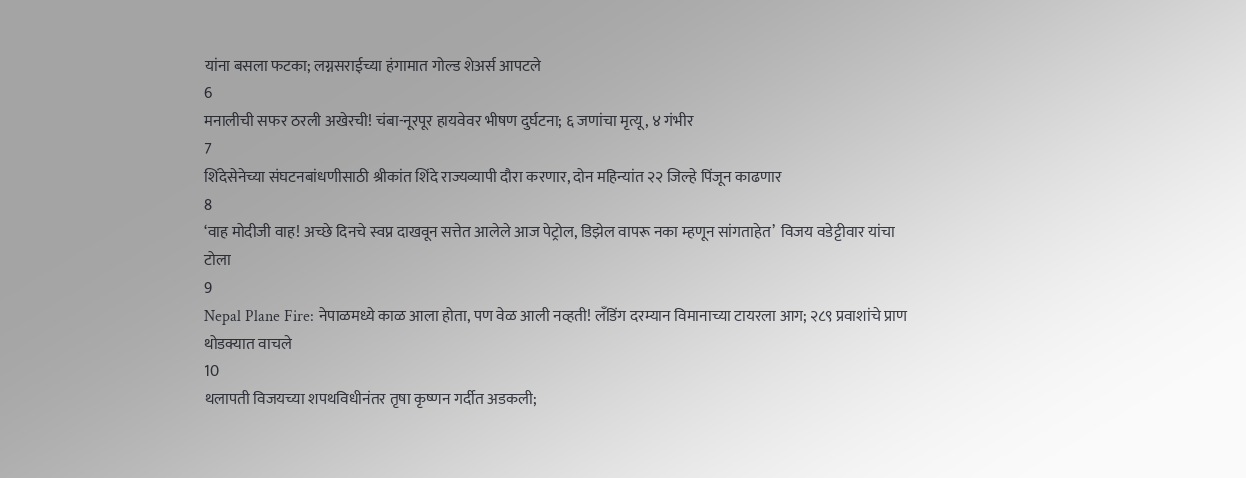यांना बसला फटका; लग्नसराईच्या हंगामात गोल्ड शेअर्स आपटले
6
मनालीची सफर ठरली अखेरची! चंबा-नूरपूर हायवेवर भीषण दुर्घटना; ६ जणांचा मृत्यू, ४ गंभीर
7
शिंदेसेनेच्या संघटनबांधणीसाठी श्रीकांत शिंदे राज्यव्यापी दौरा करणार, दोन महिन्यांत २२ जिल्हे पिंजून काढणार
8
‘वाह मोदीजी वाह! अच्छे दिनचे स्वप्न दाखवून सत्तेत आलेले आज पेट्रोल, डिझेल वापरू नका म्हणून सांगताहेत’  विजय वडेट्टीवार यांचा टोला
9
Nepal Plane Fire: नेपाळमध्ये काळ आला होता, पण वेळ आली नव्हती! लँडिंग दरम्यान विमानाच्या टायरला आग; २८९ प्रवाशांचे प्राण थोडक्यात वाचले
10
थलापती विजयच्या शपथविधीनंतर तृषा कृष्णन गर्दीत अडकली;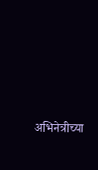अभिनेत्रीच्या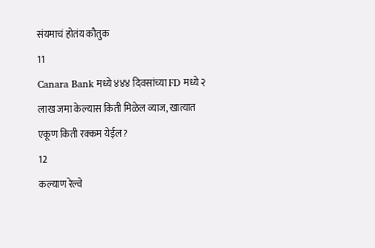संयमाचं होतंय कौतुक
11
Canara Bank मध्ये ४४४ दिवसांच्या FD मध्ये २ लाख जमा केल्यास किती मिळेल व्याज, खात्यात एकूण किती रक्कम येईल?
12
कल्याण रेल्वे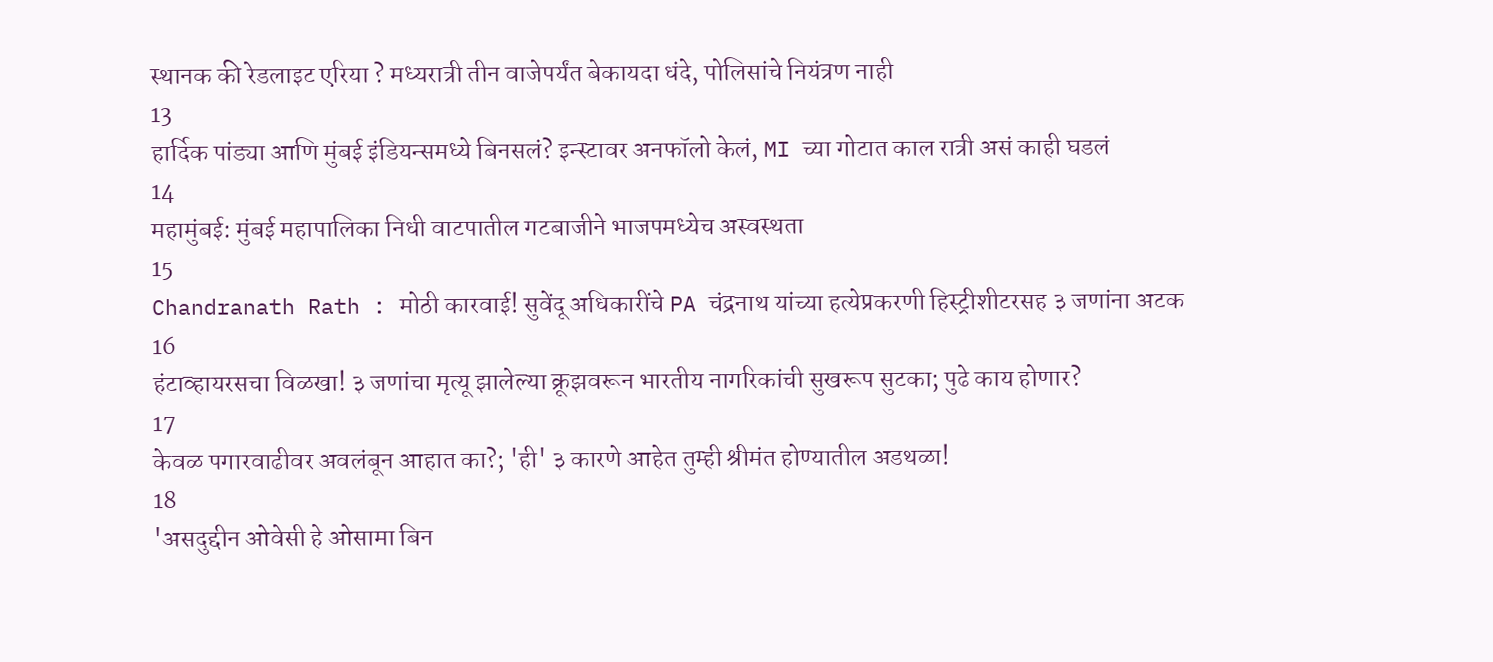स्थानक की रेडलाइट एरिया ? मध्यरात्री तीन वाजेपर्यंत बेकायदा धंदे, पोलिसांचे नियंत्रण नाही
13
हार्दिक पांड्या आणि मुंबई इंडियन्समध्ये बिनसलं? इन्स्टावर अनफॉलो केलं, MI च्या गोटात काल रात्री असं काही घडलं
14
महामुंबई: मुंबई महापालिका निधी वाटपातील गटबाजीने भाजपमध्येच अस्वस्थता
15
Chandranath Rath : मोठी कारवाई! सुवेंदू अधिकारींचे PA चंद्रनाथ यांच्या हत्येप्रकरणी हिस्ट्रीशीटरसह ३ जणांना अटक
16
हंटाव्हायरसचा विळखा! ३ जणांचा मृत्यू झालेल्या क्रूझवरून भारतीय नागरिकांची सुखरूप सुटका; पुढे काय होणार?
17
केवळ पगारवाढीवर अवलंबून आहात का?; 'ही' ३ कारणे आहेत तुम्ही श्रीमंत होण्यातील अडथळा!
18
'असदुद्दीन ओवेसी हे ओसामा बिन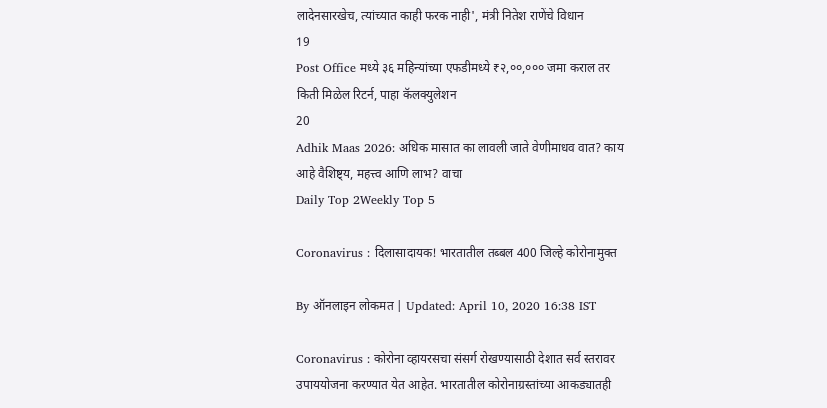लादेनसारखेच, त्यांच्यात काही फरक नाही', मंत्री नितेश राणेंचे विधान
19
Post Office मध्ये ३६ महिन्यांच्या एफडीमध्ये ₹२,००,००० जमा कराल तर किती मिळेल रिटर्न, पाहा कॅलक्युलेशन
20
Adhik Maas 2026: अधिक मासात का लावली जाते वेणीमाधव वात? काय आहे वैशिष्ट्य, महत्त्व आणि लाभ? वाचा
Daily Top 2Weekly Top 5

Coronavirus : दिलासादायक! भारतातील तब्बल 400 जिल्हे कोरोनामुक्त

By ऑनलाइन लोकमत | Updated: April 10, 2020 16:38 IST

Coronavirus : कोरोना व्हायरसचा संसर्ग रोखण्यासाठी देशात सर्व स्तरावर उपाययोजना करण्यात येत आहेत. भारतातील कोरोनाग्रस्तांच्या आकड्यातही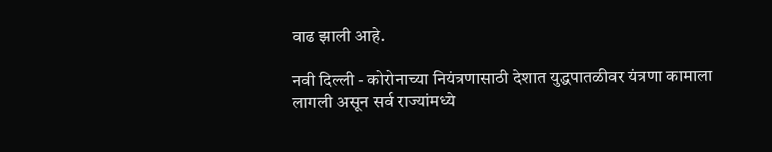वाढ झाली आहे.

नवी दिल्ली - कोरोनाच्या नियंत्रणासाठी देशात युद्धपातळीवर यंत्रणा कामाला लागली असून सर्व राज्यांमध्ये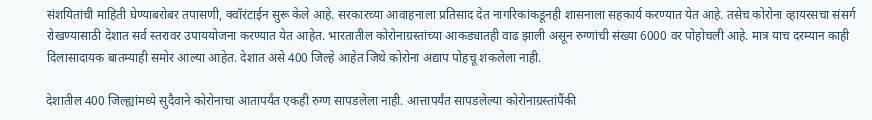संशयितांची माहिती घेण्याबरोबर तपासणी, क्वॉरंटाईन सुरू केले आहे. सरकारच्या आवाहनाला प्रतिसाद देत नागरिकांकडूनही शासनाला सहकार्य करण्यात येत आहे. तसेच कोरोना व्हायरसचा संसर्ग रोखण्यासाठी देशात सर्व स्तरावर उपाययोजना करण्यात येत आहेत. भारतातील कोरोनाग्रस्तांच्या आकड्यातही वाढ झाली असून रुग्णांची संख्या 6000 वर पोहोचली आहे. मात्र याच दरम्यान काही दिलासादायक बातम्याही समोर आल्या आहेत. देशात असे 400 जिल्हे आहेत जिथे कोरोना अद्याप पोहचू शकलेला नाही.

देशातील 400 जिल्ह्यांमध्ये सुदैवाने कोरोनाचा आतापर्यंत एकही रुग्ण सापडलेला नाही. आत्तापर्यंत सापडलेल्या कोरोनाग्रस्तांपैंकी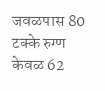जवळपास 80 टक्के रुग्ण केवळ 62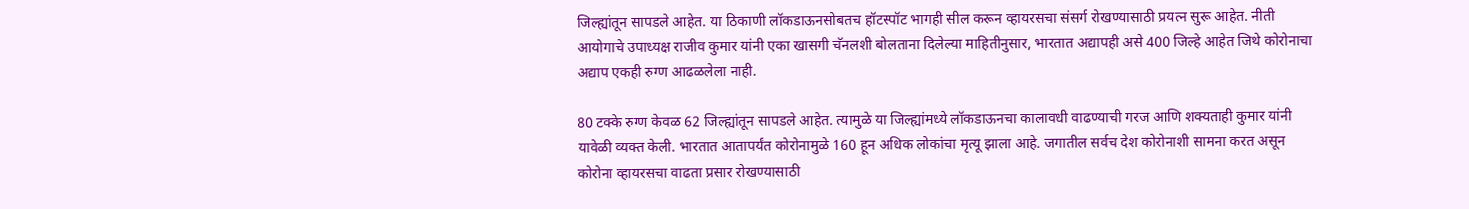जिल्ह्यांतून सापडले आहेत. या ठिकाणी लॉकडाऊनसोबतच हॉटस्पॉट भागही सील करून व्हायरसचा संसर्ग रोखण्यासाठी प्रयत्न सुरू आहेत. नीती आयोगाचे उपाध्यक्ष राजीव कुमार यांनी एका खासगी चॅनलशी बोलताना दिलेल्या माहितीनुसार, भारतात अद्यापही असे 400 जिल्हे आहेत जिथे कोरोनाचा अद्याप एकही रुग्ण आढळलेला नाही.

80 टक्के रुग्ण केवळ 62 जिल्ह्यांतून सापडले आहेत. त्यामुळे या जिल्ह्यांमध्ये लॉकडाऊनचा कालावधी वाढण्याची गरज आणि शक्यताही कुमार यांनी यावेळी व्यक्त केली. भारतात आतापर्यंत कोरोनामुळे 160 हून अधिक लोकांचा मृत्यू झाला आहे. जगातील सर्वच देश कोरोनाशी सामना करत असून कोरोना व्हायरसचा वाढता प्रसार रोखण्यासाठी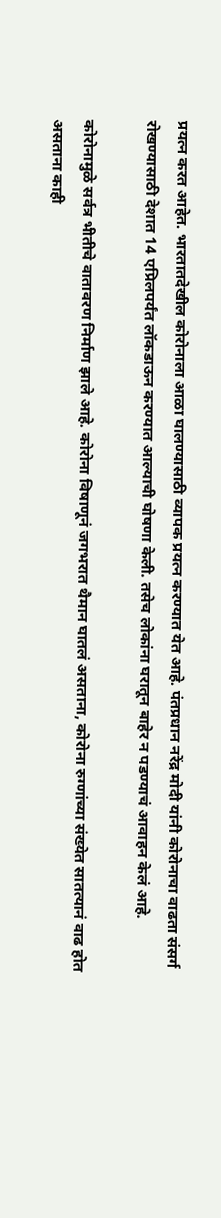प्रयत्न करत आहेत. भारतातदेखील कोरोनाला आळा घालण्यासाठी व्यापक प्रयत्न करण्यात येत आहे. पंतप्रधान नरेंद्र मोदी यांनी कोरोनाचा वाढता संसर्ग रोखण्यासाठी देशात 14 एप्रिलपर्यंत लॉकडाऊन करण्यात आल्याची घोषणा केली. तसेच लोकांना घरातून बाहेर न पडण्याचं आवाहन केलं आहे.

कोरोनामुळे सर्वत्र भीतीचे वातावरण निर्माण झाले आहे. कोरोना विषाणूनं जगभरात थैमान घातलं असताना, कोरोना रुग्णांच्या संख्येत सातत्यानं वाढ होत असताना काही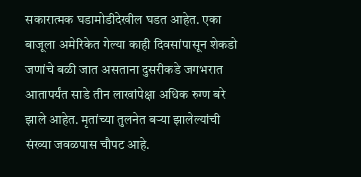सकारात्मक घडामोडीदेखील घडत आहेत. एका बाजूला अमेरिकेत गेल्या काही दिवसांपासून शेकडो जणांचे बळी जात असताना दुसरीकडे जगभरात आतापर्यंत साडे तीन लाखांपेक्षा अधिक रुग्ण बरे झाले आहेत. मृतांच्या तुलनेत बऱ्या झालेल्यांची संख्या जवळपास चौपट आहे.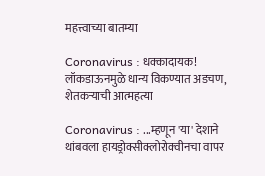महत्त्वाच्या बातम्या

Coronavirus : धक्कादायक! लॉकडाऊनमुळे धान्य विकण्यात अडचण, शेतकऱ्याची आत्महत्या

Coronavirus : ...म्हणून 'या' देशाने थांबवला हायड्रोक्सीक्लोरोक्वीनचा वापर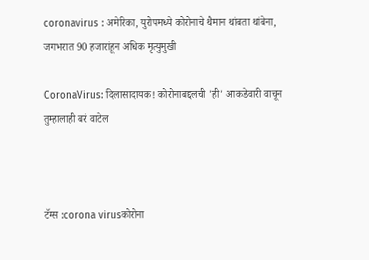coronavirus : अमेरिका, युरोपमध्ये कोरोनाचे थैमान थांबता थांबेना, जगभरात 90 हजारांहून अधिक मृत्युमुखी

CoronaVirus: दिलासादायक! कोरोनाबद्दलची 'ही' आकडेवारी वाचून तुम्हालाही बरं वाटेल



टॅग्स :corona virusकोरोना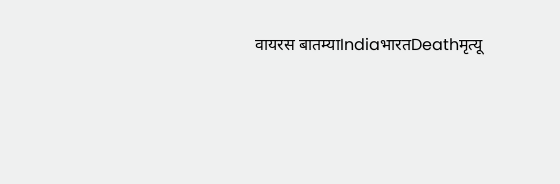वायरस बातम्याIndiaभारतDeathमृत्यू